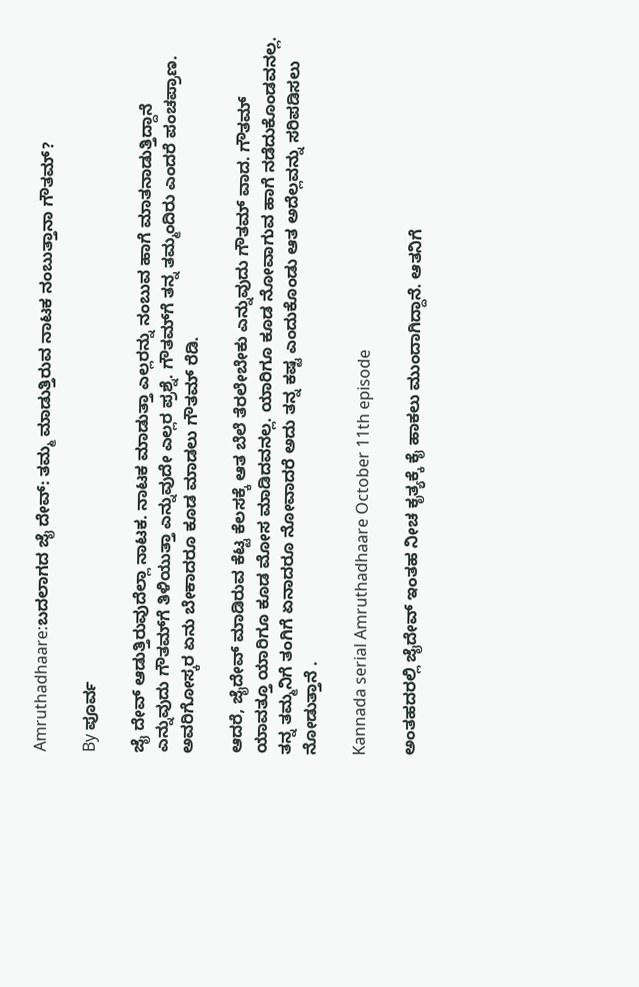Amruthadhaare:ಬದಲಾಗದ ಜೈ ದೇವ್: ತಮ್ಮ ಮಾಡುತ್ತಿರುವ ನಾಟಕ ನಂಬುತ್ತಾನಾ ಗೌತಮ್?

By ಪೂರ್ವ

ಜೈ ದೇವ್ ಆಡುತ್ತಿರುವುದೆಲ್ಲಾ ನಾಟಕ. ನಾಟಕ ಮಾಡುತ್ತಾ ಎಲ್ಲರನ್ನು ನಂಬುವ ಹಾಗೆ ಮಾತನಾಡುತ್ತಿದ್ದಾನೆ ಎನ್ನುವುದು ಗೌತಮ್‌ಗೆ ತಿಳಿಯುತ್ತಾ ಎನ್ನುವುದೇ ಎಲ್ಲರ ಪ್ರಶ್ನೆ. ಗೌತಮ್‌ಗೆ ತನ್ನ ತಮ್ಮಂದಿರು ಎಂದರೆ ಪಂಚಪ್ರಾಣ. ಅವರಿಗೋಸ್ಕರ ಏನು ಬೇಕಾದರೂ ಕೂಡ ಮಾಡಲು ಗೌತಮ್ ರೆಡಿ.

ಆದರೆ, ಜೈದೇವ್ ಮಾಡಿರುವ ಕೆಟ್ಟ ಕೆಲಸಕ್ಕೆ ಆತ ಬೆಲೆ ತೆರಲೇಬೇಕು ಎನ್ನುವುದು ಗೌತಮ್ ವಾದ. ಗೌತಮ್ ಯಾವತ್ತೂ ಯಾರಿಗೂ ಕೂಡ ಮೋಸ ಮಾಡಿದವನಲ್ಲ. ಯಾರಿಗೂ ಕೂಡ ನೋವಾಗುವ ಹಾಗೆ ನಡೆದುಕೊಂಡವನಲ್ಲ. ತನ್ನ ತಮ್ಮನಿಗೆ ತಂಗಿಗೆ ಏನಾದರೂ ನೋವಾದರೆ ಅದು ತನ್ನ ಕಷ್ಟ ಎಂದುಕೊಂಡು ಆತ ಅದೆಲ್ಲವನ್ನು ಸರಿಪಡಿಸಲು ನೋಡುತ್ತಾನೆ .

Kannada serial Amruthadhaare October 11th episode

ಅಂತಹದರಲ್ಲಿ ಜೈದೇವ್ ಇಂತಹ ನೀಚ ಕೃತ್ಯಕ್ಕೆ ಕೈ ಹಾಕಲು ಮುಂದಾಗಿದ್ದಾನೆ. ಆತನಿಗೆ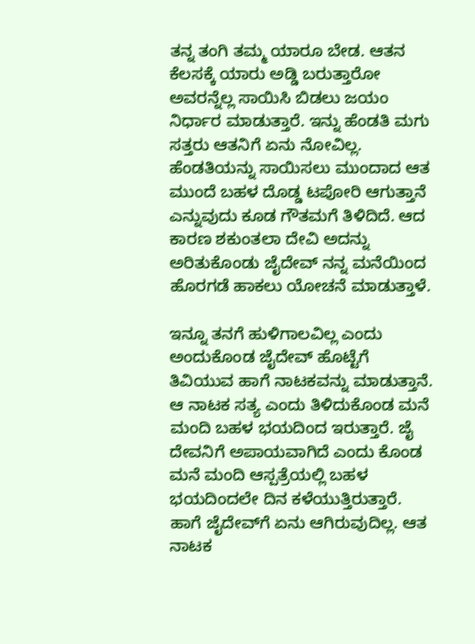ತನ್ನ ತಂಗಿ ತಮ್ಮ ಯಾರೂ ಬೇಡ. ಆತನ ಕೆಲಸಕ್ಕೆ ಯಾರು ಅಡ್ಡಿ ಬರುತ್ತಾರೋ ಅವರನ್ನೆಲ್ಲ ಸಾಯಿಸಿ ಬಿಡಲು ಜಯಂ ನಿರ್ಧಾರ ಮಾಡುತ್ತಾರೆ. ಇನ್ನು ಹೆಂಡತಿ ಮಗು ಸತ್ತರು ಆತನಿಗೆ ಏನು ನೋವಿಲ್ಲ. ಹೆಂಡತಿಯನ್ನು ಸಾಯಿಸಲು ಮುಂದಾದ ಆತ ಮುಂದೆ ಬಹಳ ದೊಡ್ಡ ಟಪೋರಿ ಆಗುತ್ತಾನೆ ಎನ್ನುವುದು ಕೂಡ ಗೌತಮಗೆ ತಿಳಿದಿದೆ. ಆದ ಕಾರಣ ಶಕುಂತಲಾ ದೇವಿ ಅದನ್ನು ಅರಿತುಕೊಂಡು ಜೈದೇವ್ ನನ್ನ ಮನೆಯಿಂದ ಹೊರಗಡೆ ಹಾಕಲು ಯೋಚನೆ ಮಾಡುತ್ತಾಳೆ.

ಇನ್ನೂ ತನಗೆ ಹುಳಿಗಾಲವಿಲ್ಲ ಎಂದು ಅಂದುಕೊಂಡ ಜೈದೇವ್ ಹೊಟ್ಟೆಗೆ ತಿವಿಯುವ ಹಾಗೆ ನಾಟಕವನ್ನು ಮಾಡುತ್ತಾನೆ. ಆ ನಾಟಕ ಸತ್ಯ ಎಂದು ತಿಳಿದುಕೊಂಡ ಮನೆ ಮಂದಿ ಬಹಳ ಭಯದಿಂದ ಇರುತ್ತಾರೆ. ಜೈ ದೇವನಿಗೆ ಅಪಾಯವಾಗಿದೆ ಎಂದು ಕೊಂಡ ಮನೆ ಮಂದಿ ಆಸ್ಪತ್ರೆಯಲ್ಲಿ ಬಹಳ ಭಯದಿಂದಲೇ ದಿನ ಕಳೆಯುತ್ತಿರುತ್ತಾರೆ. ಹಾಗೆ ಜೈದೇವ್‌ಗೆ ಏನು ಆಗಿರುವುದಿಲ್ಲ. ಆತ ನಾಟಕ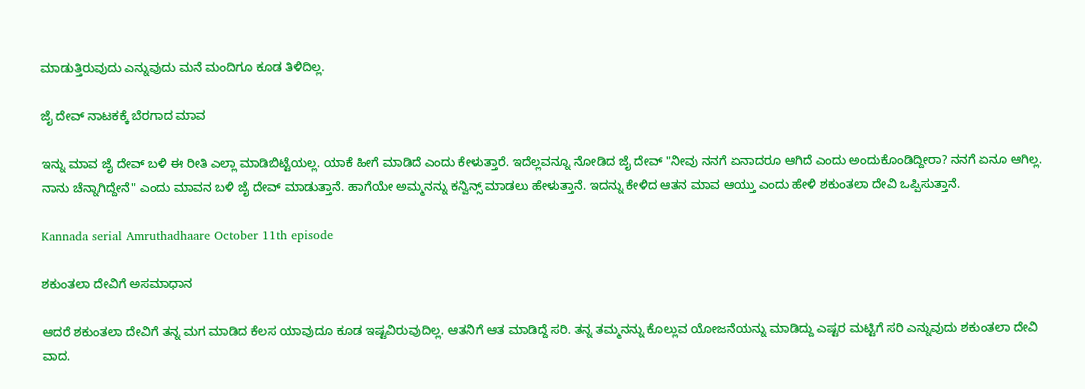ಮಾಡುತ್ತಿರುವುದು ಎನ್ನುವುದು ಮನೆ ಮಂದಿಗೂ ಕೂಡ ತಿಳಿದಿಲ್ಲ.

ಜೈ ದೇವ್ ನಾಟಕಕ್ಕೆ ಬೆರಗಾದ ಮಾವ

ಇನ್ನು ಮಾವ ಜೈ ದೇವ್ ಬಳಿ ಈ ರೀತಿ ಎಲ್ಲಾ ಮಾಡಿಬಿಟ್ಟೆಯಲ್ಲ. ಯಾಕೆ ಹೀಗೆ ಮಾಡಿದೆ ಎಂದು ಕೇಳುತ್ತಾರೆ. ಇದೆಲ್ಲವನ್ನೂ ನೋಡಿದ ಜೈ ದೇವ್ "ನೀವು ನನಗೆ ಏನಾದರೂ ಆಗಿದೆ ಎಂದು ಅಂದುಕೊಂಡಿದ್ದೀರಾ? ನನಗೆ ಏನೂ ಆಗಿಲ್ಲ. ನಾನು ಚೆನ್ನಾಗಿದ್ದೇನೆ" ಎಂದು ಮಾವನ ಬಳಿ ಜೈ ದೇವ್ ಮಾಡುತ್ತಾನೆ. ಹಾಗೆಯೇ ಅಮ್ಮನನ್ನು ಕನ್ವಿನ್ಸ್ ಮಾಡಲು ಹೇಳುತ್ತಾನೆ. ಇದನ್ನು ಕೇಳಿದ ಆತನ ಮಾವ ಆಯ್ತು ಎಂದು ಹೇಳಿ ಶಕುಂತಲಾ ದೇವಿ ಒಪ್ಪಿಸುತ್ತಾನೆ.

Kannada serial Amruthadhaare October 11th episode

ಶಕುಂತಲಾ ದೇವಿಗೆ ಅಸಮಾಧಾನ

ಆದರೆ ಶಕುಂತಲಾ ದೇವಿಗೆ ತನ್ನ ಮಗ ಮಾಡಿದ ಕೆಲಸ ಯಾವುದೂ ಕೂಡ ಇಷ್ಟವಿರುವುದಿಲ್ಲ. ಆತನಿಗೆ ಆತ ಮಾಡಿದ್ದೆ ಸರಿ. ತನ್ನ ತಮ್ಮನನ್ನು ಕೊಲ್ಲುವ ಯೋಜನೆಯನ್ನು ಮಾಡಿದ್ದು ಎಷ್ಟರ ಮಟ್ಟಿಗೆ ಸರಿ ಎನ್ನುವುದು ಶಕುಂತಲಾ ದೇವಿ ವಾದ.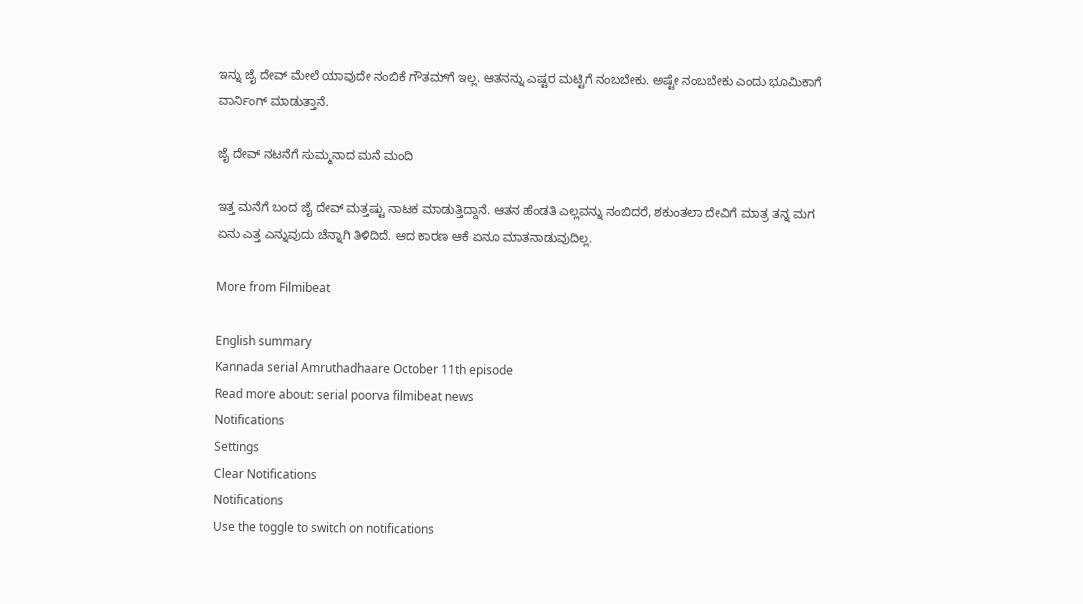ಇನ್ನು ಜೈ ದೇವ್ ಮೇಲೆ ಯಾವುದೇ ನಂಬಿಕೆ ಗೌತಮ್‌ಗೆ ಇಲ್ಲ. ಆತನನ್ನು ಎಷ್ಟರ ಮಟ್ಟಿಗೆ ನಂಬಬೇಕು. ಅಷ್ಟೇ ನಂಬಬೇಕು ಎಂದು ಭೂಮಿಕಾಗೆ ವಾರ್ನಿಂಗ್ ಮಾಡುತ್ತಾನೆ.

ಜೈ ದೇವ್ ನಟನೆಗೆ ಸುಮ್ಮನಾದ ಮನೆ ಮಂದಿ

ಇತ್ತ ಮನೆಗೆ ಬಂದ ಜೈ ದೇವ್ ಮತ್ತಷ್ಟು ನಾಟಕ ಮಾಡುತ್ತಿದ್ದಾನೆ. ಆತನ ಹೆಂಡತಿ ಎಲ್ಲವನ್ನು ನಂಬಿದರೆ, ಶಕುಂತಲಾ ದೇವಿಗೆ ಮಾತ್ರ ತನ್ನ ಮಗ ಏನು ಎತ್ತ ಎನ್ನುವುದು ಚೆನ್ನಾಗಿ ತಿಳಿದಿದೆ. ಆದ ಕಾರಣ ಆಕೆ ಏನೂ ಮಾತನಾಡುವುದಿಲ್ಲ.

More from Filmibeat

English summary
Kannada serial Amruthadhaare October 11th episode
Read more about: serial poorva filmibeat news
Notifications
Settings
Clear Notifications
Notifications
Use the toggle to switch on notifications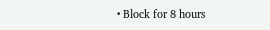• Block for 8 hours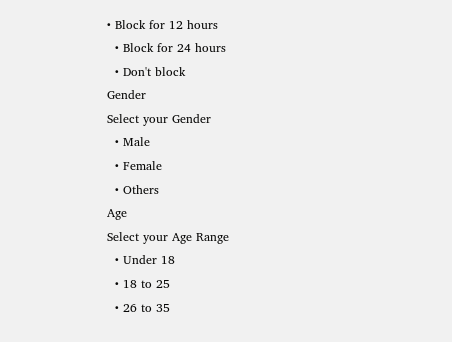• Block for 12 hours
  • Block for 24 hours
  • Don't block
Gender
Select your Gender
  • Male
  • Female
  • Others
Age
Select your Age Range
  • Under 18
  • 18 to 25
  • 26 to 35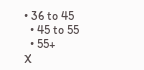• 36 to 45
  • 45 to 55
  • 55+
X